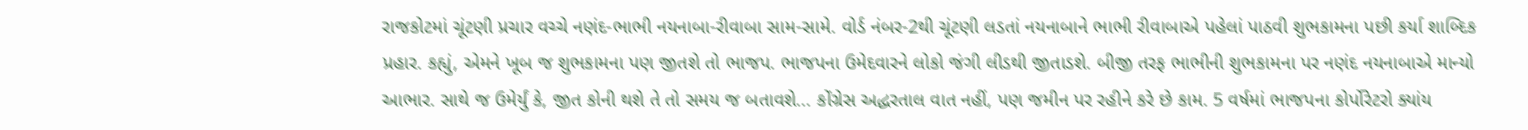રાજકોટમાં ચૂંટણી પ્રચાર વચ્ચે નણંદ-ભાભી નયનાબા-રીવાબા સામ-સામે. વોર્ડ નંબર-2થી ચૂંટણી લડતાં નયનાબાને ભાભી રીવાબાએ પહેલાં પાઠવી શુભકામના પછી કર્યા શાબ્દિક પ્રહાર. કહ્યું, એમને ખૂબ જ શુભકામના પણ જીતશે તો ભાજપ. ભાજપના ઉમેદવારને લોકો જંગી લીડથી જીતાડશે. બીજી તરફ ભાભીની શુભકામના પર નણંદ નયનાબાએ માન્યો આભાર. સાથે જ ઉમેર્યું કે, જીત કોની થશે તે તો સમય જ બતાવશે... કોંગ્રેસ અદ્ધરતાલ વાત નહીં, પણ જમીન પર રહીને કરે છે કામ. 5 વર્ષમાં ભાજપના કોર્પોરેટરો ક્યાંય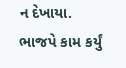ન દેખાયા. ભાજપે કામ કર્યું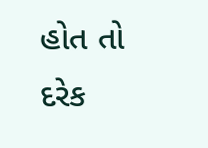હોત તો દરેક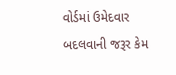વોર્ડમાં ઉમેદવાર બદલવાની જરૂર કેમ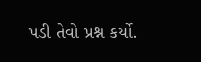પડી તેવો પ્રશ્ન કર્યો.